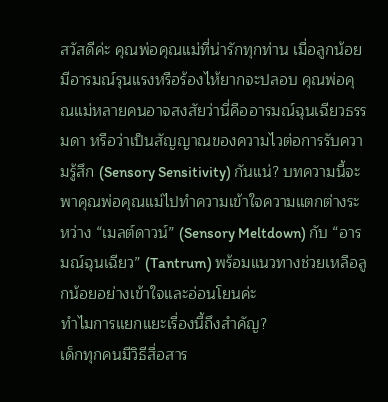สวัสดีค่ะ คุณพ่อคุณแม่ที่น่ารักทุกท่าน เมื่อลูกน้อยมีอารมณ์รุนแรงหรือร้องไห้ยากจะปลอบ คุณพ่อคุณแม่หลายคนอาจสงสัยว่านี่คืออารมณ์ฉุนเฉียวธรรมดา หรือว่าเป็นสัญญาณของความไวต่อการรับความรู้สึก (Sensory Sensitivity) กันแน่? บทความนี้จะพาคุณพ่อคุณแม่ไปทำความเข้าใจความแตกต่างระหว่าง “เมลต์ดาวน์” (Sensory Meltdown) กับ “อารมณ์ฉุนเฉียว” (Tantrum) พร้อมแนวทางช่วยเหลือลูกน้อยอย่างเข้าใจและอ่อนโยนค่ะ
ทำไมการแยกแยะเรื่องนี้ถึงสำคัญ?
เด็กทุกคนมีวิธีสื่อสาร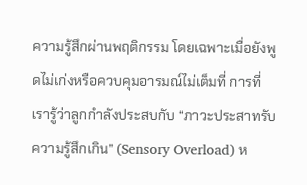ความรู้สึกผ่านพฤติกรรม โดยเฉพาะเมื่อยังพูดไม่เก่งหรือควบคุมอารมณ์ไม่เต็มที่ การที่เรารู้ว่าลูกกำลังประสบกับ “ภาวะประสาทรับความรู้สึกเกิน” (Sensory Overload) ห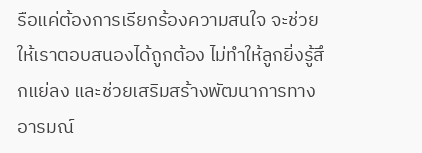รือแค่ต้องการเรียกร้องความสนใจ จะช่วยให้เราตอบสนองได้ถูกต้อง ไม่ทำให้ลูกยิ่งรู้สึกแย่ลง และช่วยเสริมสร้างพัฒนาการทางอารมณ์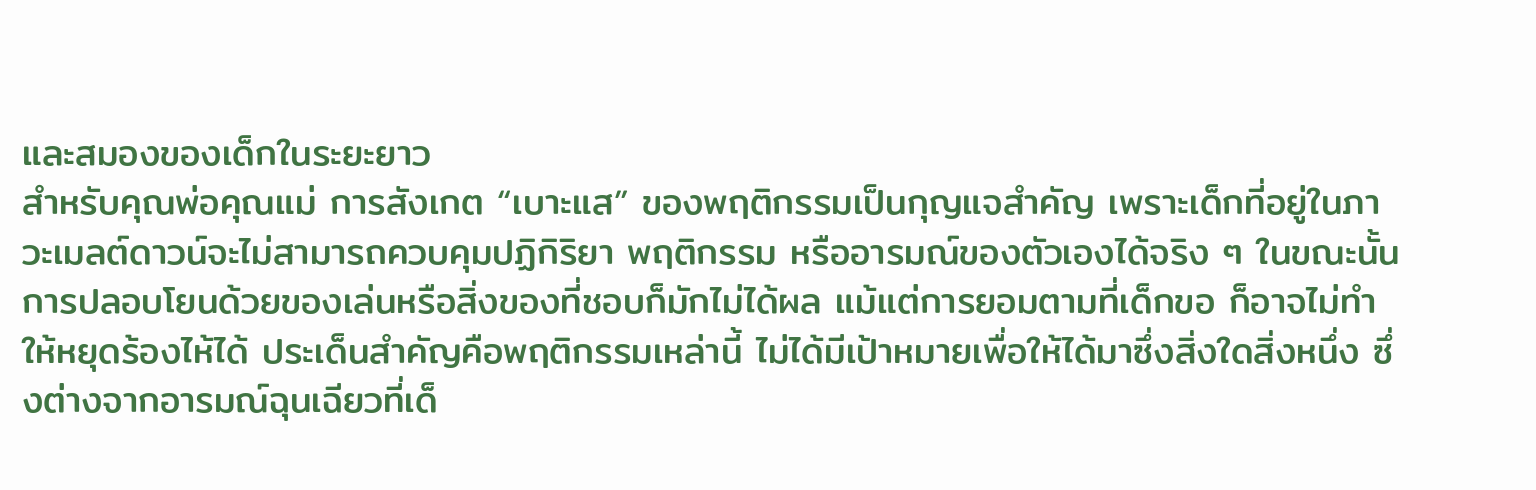และสมองของเด็กในระยะยาว
สำหรับคุณพ่อคุณแม่ การสังเกต “เบาะแส” ของพฤติกรรมเป็นกุญแจสำคัญ เพราะเด็กที่อยู่ในภาวะเมลต์ดาวน์จะไม่สามารถควบคุมปฏิกิริยา พฤติกรรม หรืออารมณ์ของตัวเองได้จริง ๆ ในขณะนั้น การปลอบโยนด้วยของเล่นหรือสิ่งของที่ชอบก็มักไม่ได้ผล แม้แต่การยอมตามที่เด็กขอ ก็อาจไม่ทำให้หยุดร้องไห้ได้ ประเด็นสำคัญคือพฤติกรรมเหล่านี้ ไม่ได้มีเป้าหมายเพื่อให้ได้มาซึ่งสิ่งใดสิ่งหนึ่ง ซึ่งต่างจากอารมณ์ฉุนเฉียวที่เด็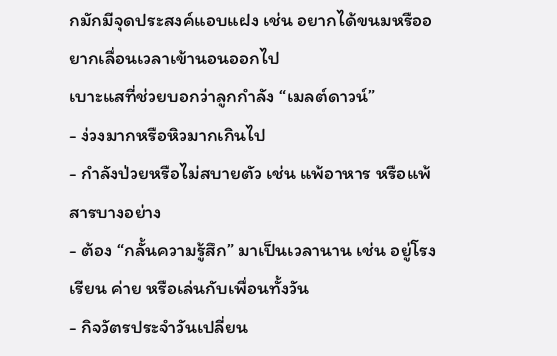กมักมีจุดประสงค์แอบแฝง เช่น อยากได้ขนมหรืออยากเลื่อนเวลาเข้านอนออกไป
เบาะแสที่ช่วยบอกว่าลูกกำลัง “เมลต์ดาวน์”
- ง่วงมากหรือหิวมากเกินไป
- กำลังป่วยหรือไม่สบายตัว เช่น แพ้อาหาร หรือแพ้สารบางอย่าง
- ต้อง “กลั้นความรู้สึก” มาเป็นเวลานาน เช่น อยู่โรงเรียน ค่าย หรือเล่นกับเพื่อนทั้งวัน
- กิจวัตรประจำวันเปลี่ยน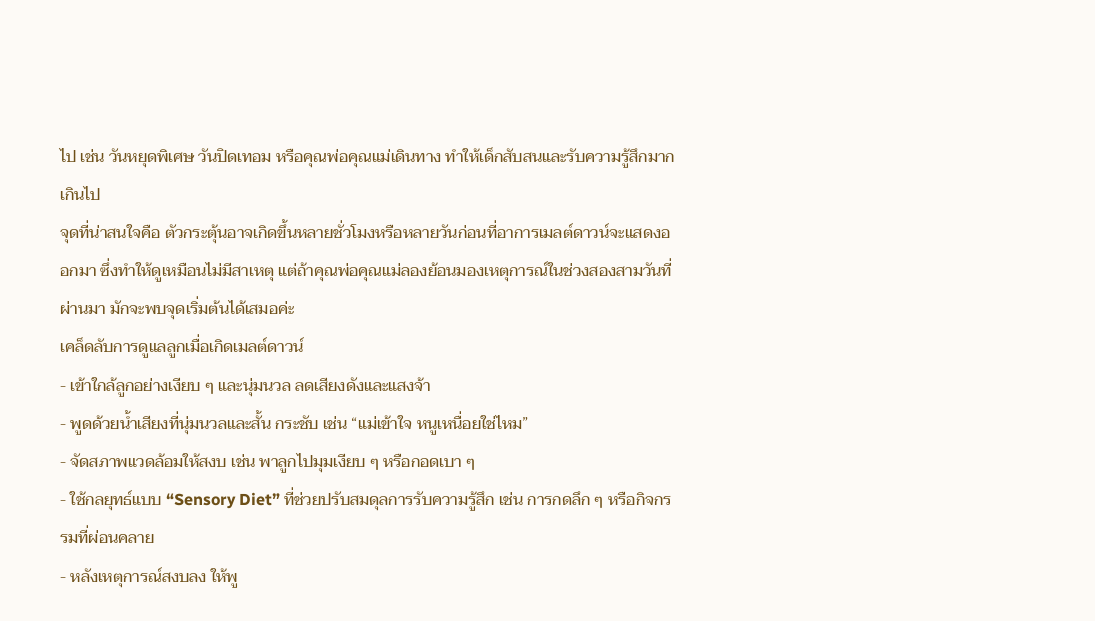ไป เช่น วันหยุดพิเศษ วันปิดเทอม หรือคุณพ่อคุณแม่เดินทาง ทำให้เด็กสับสนและรับความรู้สึกมากเกินไป
จุดที่น่าสนใจคือ ตัวกระตุ้นอาจเกิดขึ้นหลายชั่วโมงหรือหลายวันก่อนที่อาการเมลต์ดาวน์จะแสดงออกมา ซึ่งทำให้ดูเหมือนไม่มีสาเหตุ แต่ถ้าคุณพ่อคุณแม่ลองย้อนมองเหตุการณ์ในช่วงสองสามวันที่ผ่านมา มักจะพบจุดเริ่มต้นได้เสมอค่ะ
เคล็ดลับการดูแลลูกเมื่อเกิดเมลต์ดาวน์
- เข้าใกล้ลูกอย่างเงียบ ๆ และนุ่มนวล ลดเสียงดังและแสงจ้า
- พูดด้วยน้ำเสียงที่นุ่มนวลและสั้น กระชับ เช่น “แม่เข้าใจ หนูเหนื่อยใช่ไหม”
- จัดสภาพแวดล้อมให้สงบ เช่น พาลูกไปมุมเงียบ ๆ หรือกอดเบา ๆ
- ใช้กลยุทธ์แบบ “Sensory Diet” ที่ช่วยปรับสมดุลการรับความรู้สึก เช่น การกดลึก ๆ หรือกิจกรรมที่ผ่อนคลาย
- หลังเหตุการณ์สงบลง ให้พู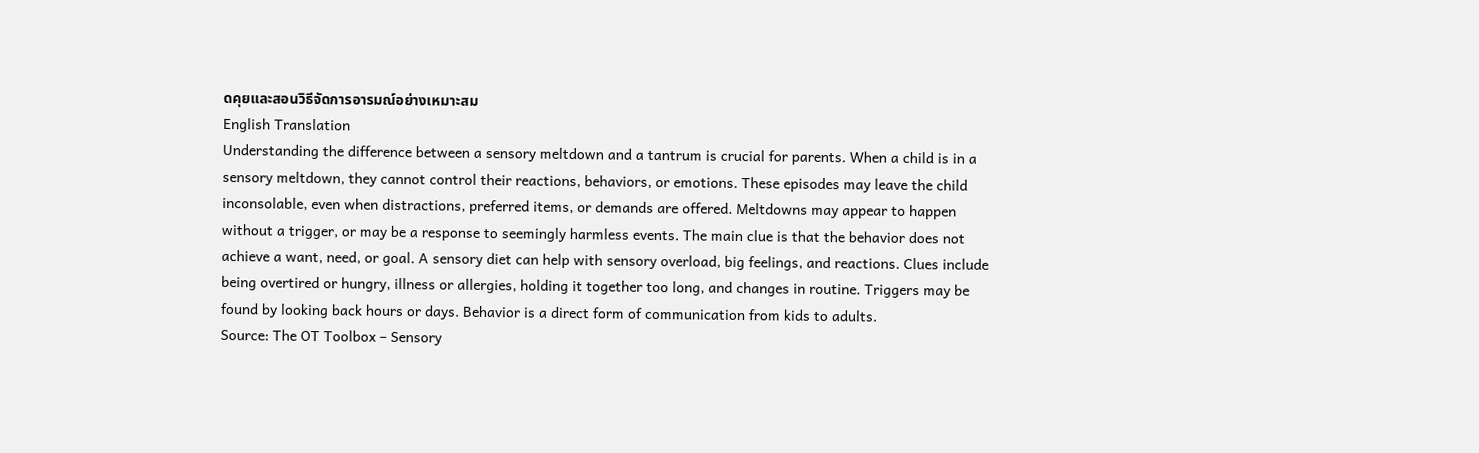ดคุยและสอนวิธีจัดการอารมณ์อย่างเหมาะสม
English Translation
Understanding the difference between a sensory meltdown and a tantrum is crucial for parents. When a child is in a sensory meltdown, they cannot control their reactions, behaviors, or emotions. These episodes may leave the child inconsolable, even when distractions, preferred items, or demands are offered. Meltdowns may appear to happen without a trigger, or may be a response to seemingly harmless events. The main clue is that the behavior does not achieve a want, need, or goal. A sensory diet can help with sensory overload, big feelings, and reactions. Clues include being overtired or hungry, illness or allergies, holding it together too long, and changes in routine. Triggers may be found by looking back hours or days. Behavior is a direct form of communication from kids to adults.
Source: The OT Toolbox – Sensory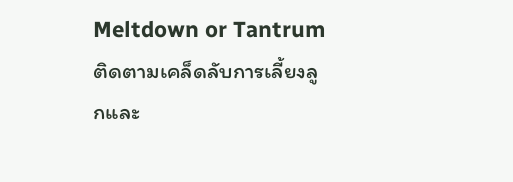Meltdown or Tantrum
ติดตามเคล็ดลับการเลี้ยงลูกและ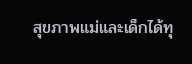สุขภาพแม่และเด็กได้ทุ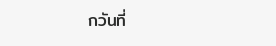กวันที่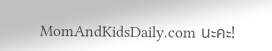MomAndKidsDaily.com นะคะ!